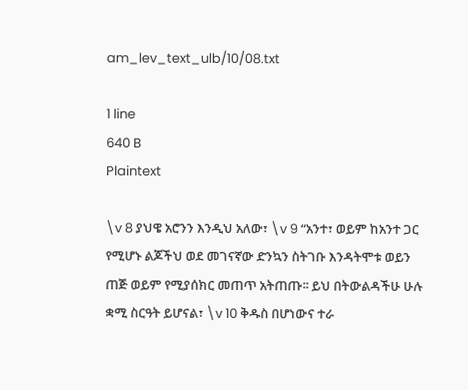am_lev_text_ulb/10/08.txt

1 line
640 B
Plaintext

\v 8 ያህዌ አሮንን እንዲህ አለው፣ \v 9 “አንተ፣ ወይም ከአንተ ጋር የሚሆኑ ልጆችህ ወደ መገናኛው ድንኳን ስትገቡ እንዳትሞቱ ወይን ጠጅ ወይም የሚያሰክር መጠጥ አትጠጡ፡፡ ይህ በትውልዳችሁ ሁሉ ቋሚ ስርዓት ይሆናል፣ \v 10 ቅዱስ በሆነውና ተራ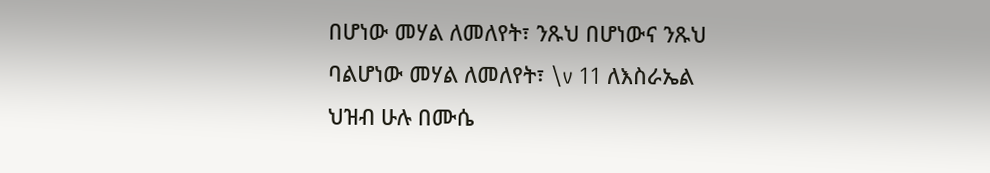በሆነው መሃል ለመለየት፣ ንጹህ በሆነውና ንጹህ ባልሆነው መሃል ለመለየት፣ \v 11 ለእስራኤል ህዝብ ሁሉ በሙሴ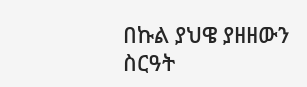በኩል ያህዌ ያዘዘውን ስርዓት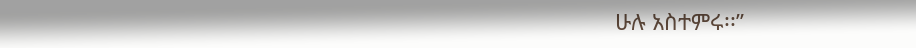ሁሉ አስተምሩ፡፡”